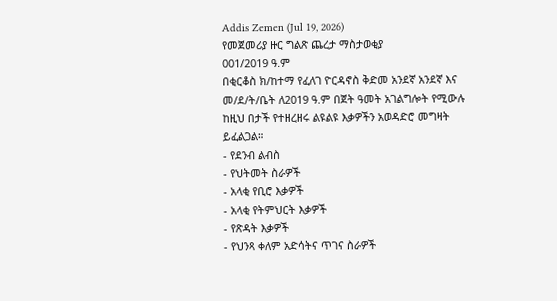Addis Zemen (Jul 19, 2026)
የመጀመሪያ ዙር ግልጽ ጨረታ ማስታወቂያ
001/2019 ዓ.ም
በቂርቆስ ክ/ከተማ የፈለገ ዮርዳኖስ ቅድመ አንደኛ አንደኛ እና መ/ደ/ት/ቤት ለ2019 ዓ.ም በጀት ዓመት አገልግሎት የሚውሉ ከዚህ በታች የተዘረዘሩ ልዩልዩ እቃዎችን አወዳድሮ መግዛት ይፈልጋል።
- የደንብ ልብስ
- የህትመት ስራዎች
- አላቂ የቢሮ እቃዎች
- አላቂ የትምህርት እቃዎች
- የጽዳት እቃዎች
- የህንጻ ቀለም አድሳትና ጥገና ስራዎች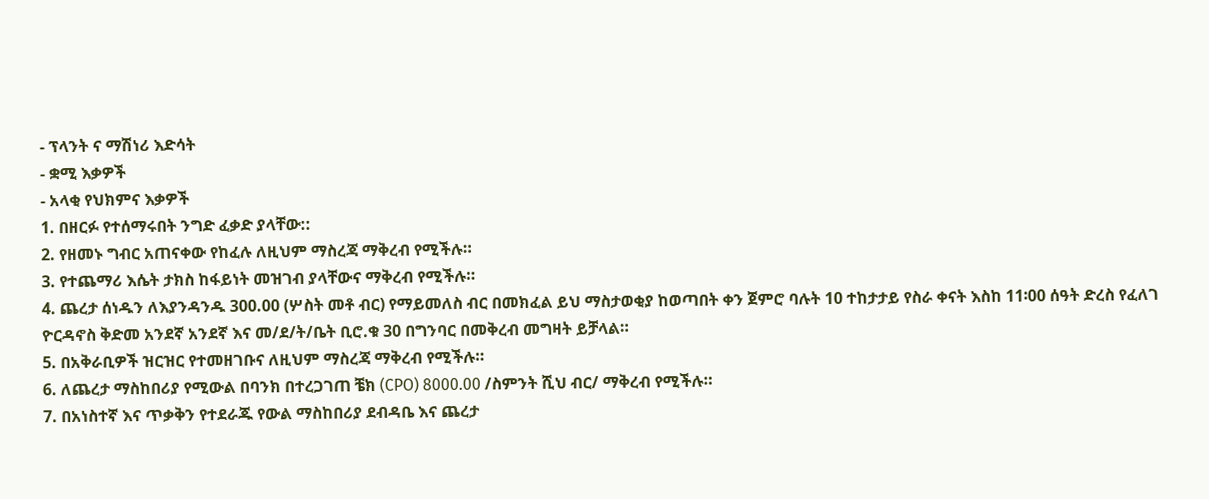- ፕላንት ና ማሽነሪ እድሳት
- ቋሚ እቃዎች
- አላቂ የህክምና እቃዎች
1. በዘርፉ የተሰማሩበት ንግድ ፈቃድ ያላቸው::
2. የዘመኑ ግብር አጠናቀው የከፈሉ ለዚህም ማስረጃ ማቅረብ የሚችሉ።
3. የተጨማሪ እሴት ታክስ ከፋይነት መዝገብ ያላቸውና ማቅረብ የሚችሉ።
4. ጨረታ ሰነዱን ለእያንዳንዱ 300.00 (ሦስት መቶ ብር) የማይመለስ ብር በመክፈል ይህ ማስታወቂያ ከወጣበት ቀን ጀምሮ ባሉት 10 ተከታታይ የስራ ቀናት እስከ 11፡00 ሰዓት ድረስ የፈለገ ዮርዳኖስ ቅድመ አንደኛ አንደኛ እና መ/ደ/ት/ቤት ቢሮ.ቁ 30 በግንባር በመቅረብ መግዛት ይቻላል።
5. በአቅራቢዎች ዝርዝር የተመዘገቡና ለዚህም ማስረጃ ማቅረብ የሚችሉ።
6. ለጨረታ ማስከበሪያ የሚውል በባንክ በተረጋገጠ ቼክ (CPO) 8000.00 /ስምንት ሺህ ብር/ ማቅረብ የሚችሉ።
7. በአነስተኛ እና ጥቃቅን የተደራጁ የውል ማስከበሪያ ደብዳቤ እና ጨረታ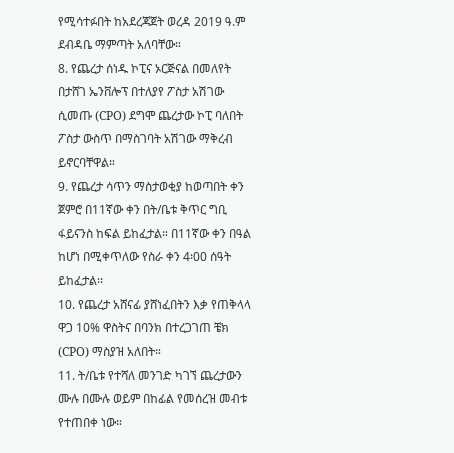የሚሳተፉበት ከአደረጃጀት ወረዳ 2019 ዓ.ም ደብዳቤ ማምጣት አለባቸው።
8. የጨረታ ሰነዱ ኮፒና ኦርጅናል በመለየት በታሸገ ኤንቨሎፕ በተለያየ ፖስታ አሽገው ሲመጡ (CPO) ደግሞ ጨረታው ኮፒ ባለበት ፖስታ ውስጥ በማስገባት አሽገው ማቅረብ ይኖርባቸዋል።
9. የጨረታ ሳጥን ማስታወቂያ ከወጣበት ቀን ጀምሮ በ11ኛው ቀን በት/ቤቱ ቅጥር ግቢ ፋይናንስ ከፍል ይከፈታል። በ11ኛው ቀን በዓል ከሆነ በሚቀጥለው የስራ ቀን 4፡00 ሰዓት ይከፈታል፡፡
10. የጨረታ አሸናፊ ያሸነፈበትን እቃ የጠቅላላ ዋጋ 10% ዋስትና በባንክ በተረጋገጠ ቼክ (CPO) ማስያዝ አለበት።
11. ት/ቤቱ የተሻለ መንገድ ካገኘ ጨረታውን ሙሉ በሙሉ ወይም በከፊል የመሰረዝ መብቱ የተጠበቀ ነው።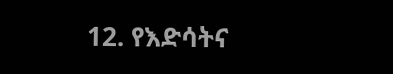12. የእድሳትና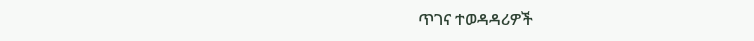ጥገና ተወዳዳሪዎች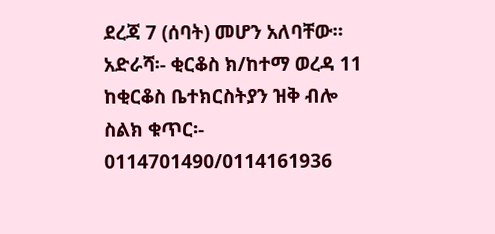ደረጃ 7 (ሰባት) መሆን አለባቸው።
አድራሻ፡- ቂርቆስ ክ/ከተማ ወረዳ 11 ከቂርቆስ ቤተክርስትያን ዝቅ ብሎ
ስልክ ቁጥር፡- 0114701490/0114161936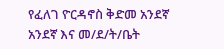የፈለገ ዮርዳኖስ ቅድመ አንደኛ አንደኛ እና መ/ደ/ት/ቤት